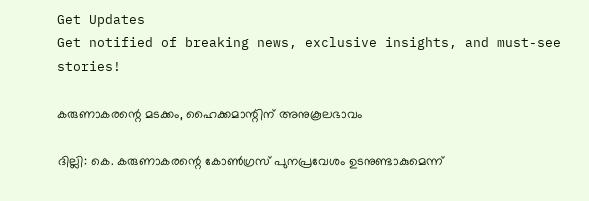Get Updates
Get notified of breaking news, exclusive insights, and must-see stories!

കരുണാകരന്റെ മടക്കം, ഹൈക്കമാന്റിന്‌ അനുകൂലഭാവം

ദില്ലി: കെ. കരുണാകരന്റെ കോണ്‍ഗ്രസ്‌ പുനപ്രവേശം ഉടനുണ്ടാകുമെന്ന്‌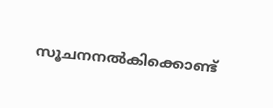സൂചനനല്‍കിക്കൊണ്ട്‌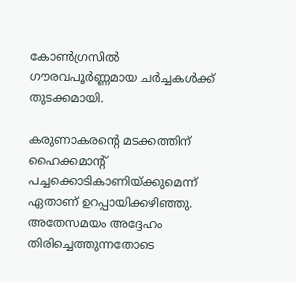കോണ്‍ഗ്രസില്‍ ഗൗരവപൂര്‍ണ്ണമായ ചര്‍ച്ചകള്‍ക്ക്‌ തുടക്കമായി.

കരുണാകരന്റെ മടക്കത്തിന്‌ ഹൈക്കമാന്റ്‌ പച്ചക്കൊടികാണിയ്‌ക്കുമെന്ന്‌ ഏതാണ്‌ ഉറപ്പായിക്കഴിഞ്ഞു. അതേസമയം അദ്ദേഹം തിരിച്ചെത്തുന്നതോടെ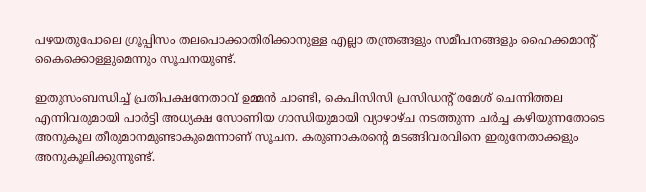പഴയതുപോലെ ഗ്രൂപ്പിസം തലപൊക്കാതിരിക്കാനുള്ള എല്ലാ തന്ത്രങ്ങളും സമീപനങ്ങളും ഹൈക്കമാന്റ്‌ കൈക്കൊള്ളുമെന്നും സൂചനയുണ്ട്‌.

ഇതുസംബന്ധിച്ച്‌ പ്രതിപക്ഷനേതാവ്‌ ഉമ്മന്‍ ചാണ്ടി, കെപിസിസി പ്രസിഡന്റ്‌ രമേശ്‌ ചെന്നിത്തല എന്നിവരുമായി പാര്‍ട്ടി അധ്യക്ഷ സോണിയ ഗാന്ധിയുമായി വ്യാഴാഴ്‌ച നടത്തുന്ന ചര്‍ച്ച കഴിയുന്നതോടെ അനുകൂല തീരുമാനമുണ്ടാകുമെന്നാണ്‌ സൂചന. കരുണാകരന്റെ മടങ്ങിവരവിനെ ഇരുനേതാക്കളും അനുകൂലിക്കുന്നുണ്ട്‌.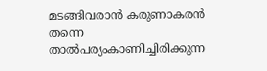മടങ്ങിവരാന്‍ കരുണാകരന്‍ തന്നെ താല്‍പര്യംകാണിച്ചിരിക്കുന്ന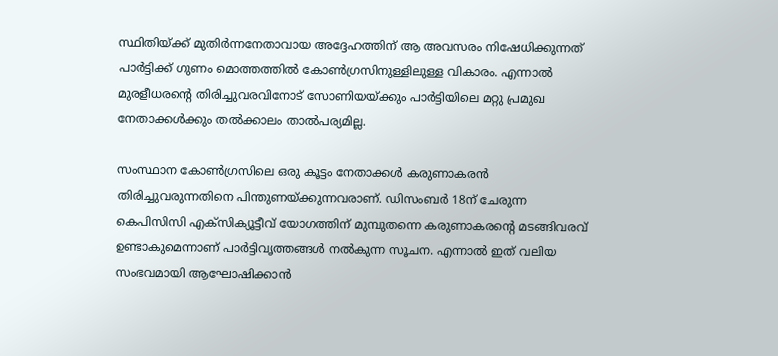സ്ഥിതിയ്‌ക്ക്‌ മുതിര്‍ന്നനേതാവായ അദ്ദേഹത്തിന്‌ ആ അവസരം നിഷേധിക്കുന്നത്‌ പാര്‍ട്ടിക്ക്‌ ഗുണം മൊത്തത്തില്‍ കോണ്‍ഗ്രസിനുള്ളിലുള്ള വികാരം. എന്നാല്‍ മുരളീധരന്റെ തിരിച്ചുവരവിനോട്‌ സോണിയയ്‌ക്കും പാര്‍ട്ടിയിലെ മറ്റു പ്രമുഖ നേതാക്കള്‍ക്കും തല്‍ക്കാലം താല്‍പര്യമില്ല.

സംസ്ഥാന കോണ്‍ഗ്രസിലെ ഒരു കൂട്ടം നേതാക്കള്‍ കരുണാകരന്‍ തിരിച്ചുവരുന്നതിനെ പിന്തുണയ്‌ക്കുന്നവരാണ്‌. ഡിസംബര്‍ 18ന്‌ ചേരുന്ന കെപിസിസി എക്‌സിക്യൂട്ടീവ്‌ യോഗത്തിന്‌ മുമ്പുതന്നെ കരുണാകരന്റെ മടങ്ങിവരവ്‌ ഉണ്ടാകുമെന്നാണ്‌ പാര്‍ട്ടിവൃത്തങ്ങള്‍ നല്‍കുന്ന സൂചന. എന്നാല്‍ ഇത്‌ വലിയ സംഭവമായി ആഘോഷിക്കാന്‍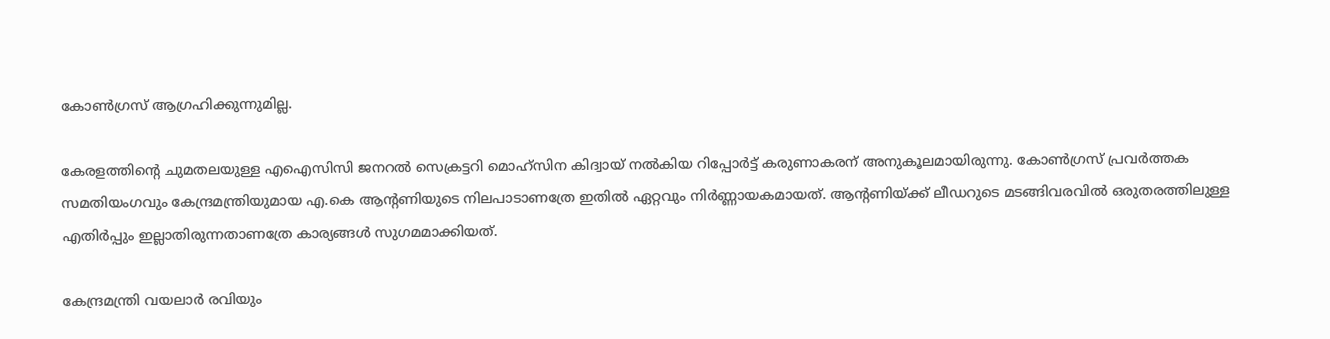കോണ്‍ഗ്രസ്‌ ആഗ്രഹിക്കുന്നുമില്ല.

കേരളത്തിന്റെ ചുമതലയുള്ള എഐസിസി ജനറല്‍ സെക്രട്ടറി മൊഹ്‌സിന കിദ്വായ്‌ നല്‍കിയ റിപ്പോര്‍ട്ട്‌ കരുണാകരന്‌ അനുകൂലമായിരുന്നു. കോണ്‍ഗ്രസ്‌ പ്രവര്‍ത്തക സമതിയംഗവും കേന്ദ്രമന്ത്രിയുമായ എ.കെ ആന്റണിയുടെ നിലപാടാണത്രേ ഇതില്‍ ഏറ്റവും നിര്‍ണ്ണായകമായത്‌. ആന്റണിയ്‌ക്ക്‌ ലീഡറുടെ മടങ്ങിവരവില്‍ ഒരുതരത്തിലുള്ള എതിര്‍പ്പും ഇല്ലാതിരുന്നതാണത്രേ കാര്യങ്ങള്‍ സുഗമമാക്കിയത്‌.

കേന്ദ്രമന്ത്രി വയലാര്‍ രവിയും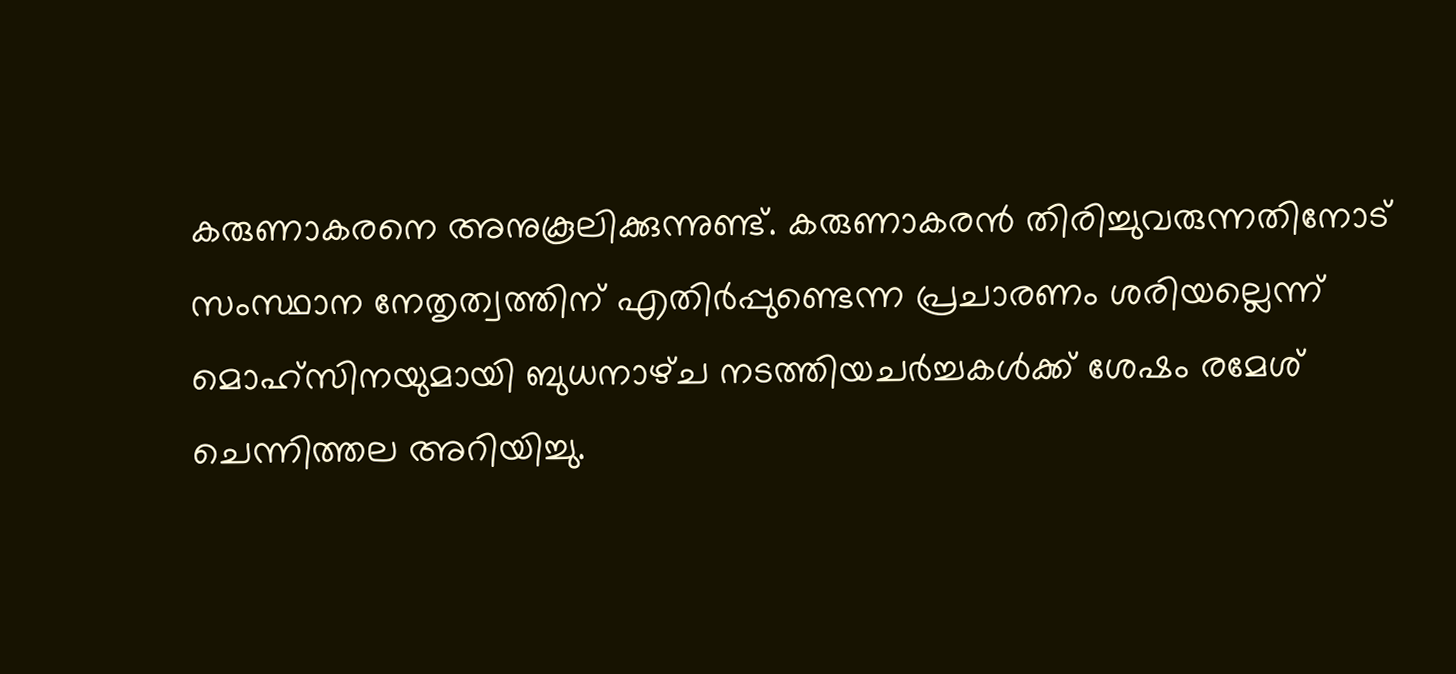കരുണാകരനെ അനുകൂലിക്കുന്നുണ്ട്‌. കരുണാകരന്‍ തിരിച്ചുവരുന്നതിനോട്‌ സംസ്ഥാന നേതൃത്വത്തിന്‌ എതിര്‍പ്പുണ്ടെന്ന പ്രചാരണം ശരിയല്ലെന്ന്‌ മൊഹ്‌സിനയുമായി ബുധനാഴ്‌ച നടത്തിയചര്‍ച്ചകള്‍ക്ക്‌ ശേഷം രമേശ്‌ ചെന്നിത്തല അറിയിച്ചു.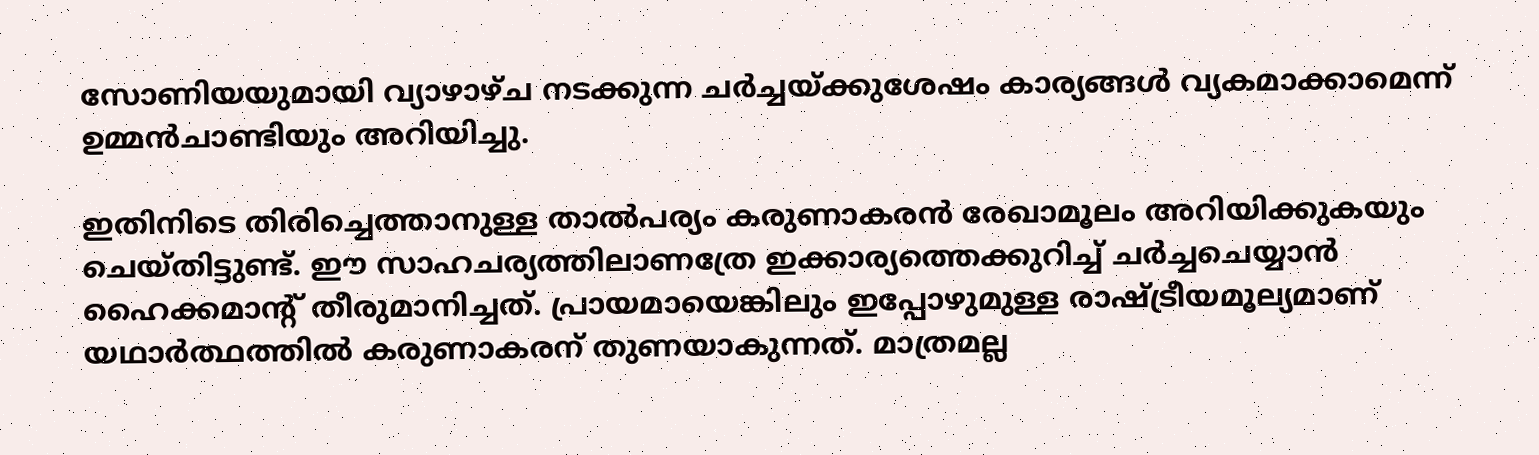സോണിയയുമായി വ്യാഴാഴ്‌ച നടക്കുന്ന ചര്‍ച്ചയ്‌ക്കുശേഷം കാര്യങ്ങള്‍ വ്യകമാക്കാമെന്ന്‌ ഉമ്മന്‍ചാണ്ടിയും അറിയിച്ചു.

ഇതിനിടെ തിരിച്ചെത്താനുള്ള താല്‍പര്യം കരുണാകരന്‍ രേഖാമൂലം അറിയിക്കുകയും ചെയ്‌തിട്ടുണ്ട്‌. ഈ സാഹചര്യത്തിലാണത്രേ ഇക്കാര്യത്തെക്കുറിച്ച്‌ ചര്‍ച്ചചെയ്യാന്‍ ഹൈക്കമാന്റ്‌ തീരുമാനിച്ചത്‌. പ്രായമായെങ്കിലും ഇപ്പോഴുമുള്ള രാഷ്ട്രീയമൂല്യമാണ്‌ യഥാര്‍ത്ഥത്തില്‍ കരുണാകരന്‌ തുണയാകുന്നത്‌. മാത്രമല്ല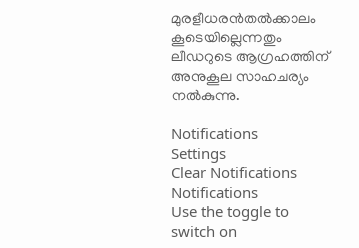മുരളീധരന്‍തല്‍ക്കാലം കൂടെയില്ലെന്നതും ലീഡറുടെ ആഗ്രഹത്തിന്‌ അനുകൂല സാഹചര്യം നല്‍കുന്നു.

Notifications
Settings
Clear Notifications
Notifications
Use the toggle to switch on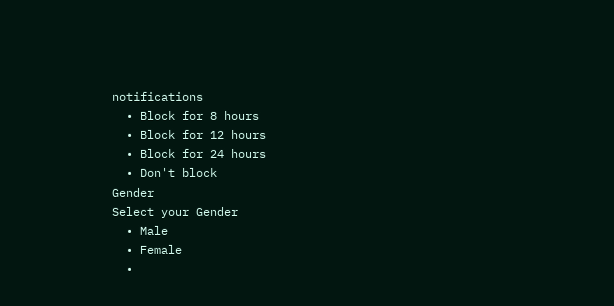notifications
  • Block for 8 hours
  • Block for 12 hours
  • Block for 24 hours
  • Don't block
Gender
Select your Gender
  • Male
  • Female
  •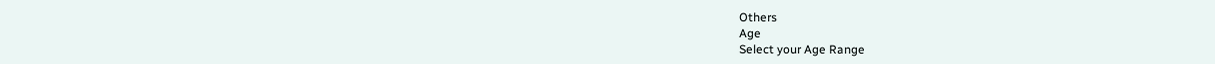Others
Age
Select your Age Range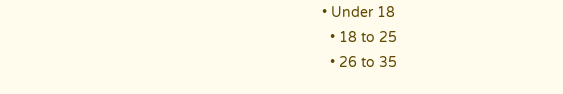• Under 18
  • 18 to 25
  • 26 to 35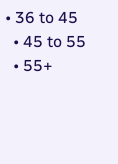• 36 to 45
  • 45 to 55
  • 55+